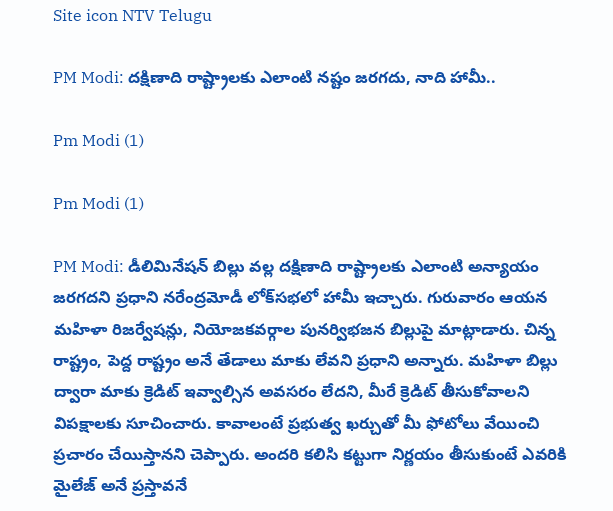Site icon NTV Telugu

PM Modi: దక్షిణాది రాష్ట్రాలకు ఎలాంటి నష్టం జరగదు, నాది హామీ..

Pm Modi (1)

Pm Modi (1)

PM Modi: డీలిమినేషన్ బిల్లు వల్ల దక్షిణాది రాష్ట్రాలకు ఎలాంటి అన్యాయం జరగదని ప్రధాని నరేంద్రమోడీ లోక్‌సభలో హామీ ఇచ్చారు. గురువారం ఆయన మహిళా రిజర్వేషన్లు, నియోజకవర్గాల పునర్విభజన బిల్లుపై మాట్లాడారు. చిన్న రాష్ట్రం, పెద్ద రాష్ట్రం అనే తేడాలు మాకు లేవని ప్రధాని అన్నారు. మహిళా బిల్లు ద్వారా మాకు క్రెడిట్ ఇవ్వాల్సిన అవసరం లేదని, మీరే క్రెడిట్ తీసుకోవాలని విపక్షాలకు సూచించారు. కావాలంటే ప్రభుత్వ ఖర్చుతో మీ ఫోటోలు వేయించి ప్రచారం చేయిస్తానని చెప్పారు. అందరి కలిసి కట్టుగా నిర్ణయం తీసుకుంటే ఎవరికి మైలేజ్ అనే ప్రస్తావనే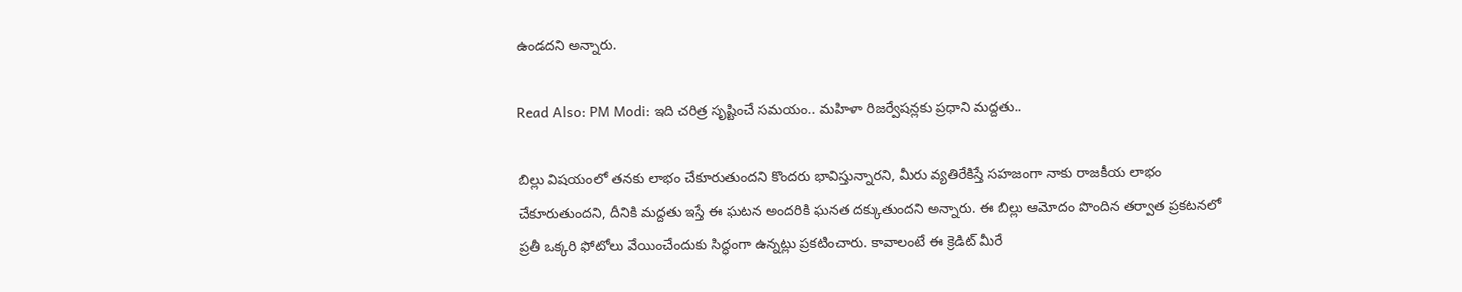ఉండదని అన్నారు.

Read Also: PM Modi: ఇది చరిత్ర సృష్టించే సమయం.. మహిళా రిజర్వేషన్లకు ప్రధాని మద్దతు..

బిల్లు విషయంలో తనకు లాభం చేకూరుతుందని కొందరు భావిస్తున్నారని, మీరు వ్యతిరేకిస్తే సహజంగా నాకు రాజకీయ లాభం చేకూరుతుందని, దీనికి మద్దతు ఇస్తే ఈ ఘటన అందరికి ఘనత దక్కుతుందని అన్నారు. ఈ బిల్లు ఆమోదం పొందిన తర్వాత ప్రకటనలో ప్రతీ ఒక్కరి ఫోటోలు వేయించేందుకు సిద్ధంగా ఉన్నట్లు ప్రకటించారు. కావాలంటే ఈ క్రెడిట్ మీరే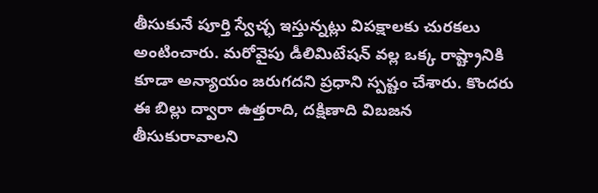తీసుకునే పూర్తి స్వేచ్ఛ ఇస్తున్నట్లు విపక్షాలకు చురకలు అంటించారు. మరోవైపు డీలిమిటేషన్ వల్ల ఒక్క రాష్ట్రానికి కూడా అన్యాయం జరుగదని ప్రధాని స్పష్టం చేశారు. కొందరు ఈ బిల్లు ద్వారా ఉత్తరాది, దక్షిణాది విబజన తీసుకురావాలని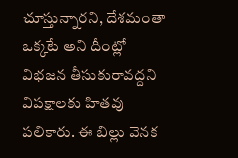చూస్తున్నారని, దేశమంతా ఒక్కటే అని దీంట్లో విభజన తీసుకురావద్దని విపక్షాలకు హితవు పలికారు. ఈ బిల్లు వెనక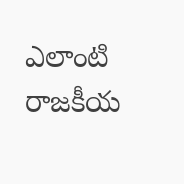ఎలాంటి రాజకీయ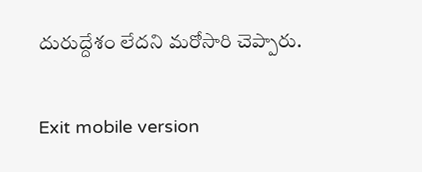దురుద్దేశం లేదని మరోసారి చెప్పారు.

Exit mobile version